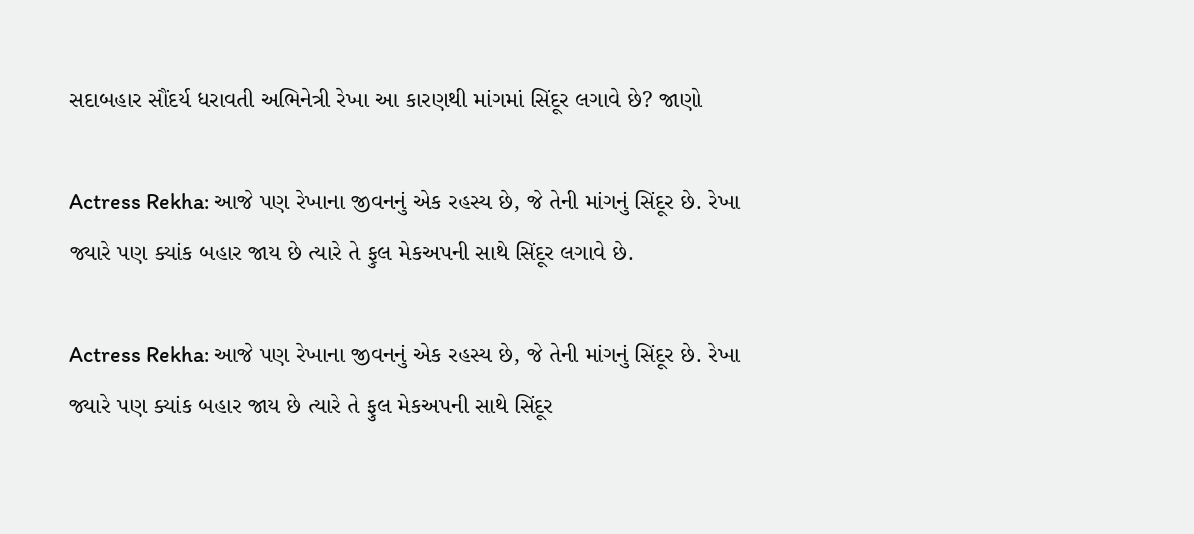સદાબહાર સૌંદર્ય ધરાવતી અભિનેત્રી રેખા આ કારણથી માંગમાં સિંદૂર લગાવે છે? જાણો

Actress Rekha: આજે પણ રેખાના જીવનનું એક રહસ્ય છે, જે તેની માંગનું સિંદૂર છે. રેખા જ્યારે પણ ક્યાંક બહાર જાય છે ત્યારે તે ફુલ મેકઅપની સાથે સિંદૂર લગાવે છે.

Actress Rekha: આજે પણ રેખાના જીવનનું એક રહસ્ય છે, જે તેની માંગનું સિંદૂર છે. રેખા જ્યારે પણ ક્યાંક બહાર જાય છે ત્યારે તે ફુલ મેકઅપની સાથે સિંદૂર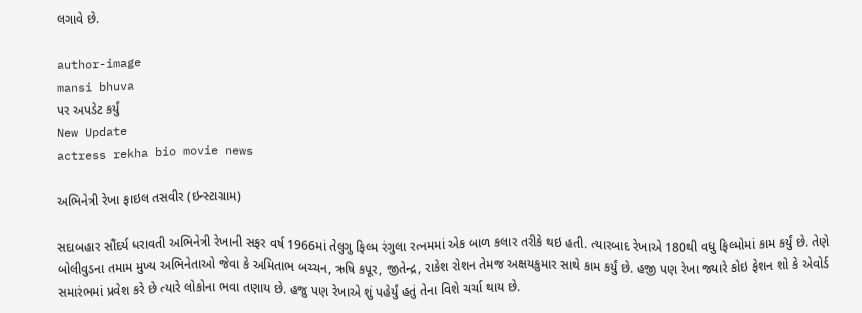લગાવે છે.

author-image
mansi bhuva
પર અપડેટ કર્યું
New Update
actress rekha bio movie news

અભિનેત્રી રેખા ફાઇલ તસવીર (ઇન્સ્ટાગ્રામ)

સદાબહાર સૌંદર્ય ધરાવતી અભિનેત્રી રેખાની સફર વર્ષ 1966માં તેલુગુ ફિલ્મ રંગુલા રત્નમમાં એક બાળ કલાર તરીકે થઇ હતી. ત્યારબાદ રેખાએ 180થી વધુ ફિલ્મોમાં કામ કર્યું છે. તેણે બોલીવુડના તમામ મુખ્ય અભિનેતાઓ જેવા કે અમિતાભ બચ્ચન, ઋષિ કપૂર, જીતેન્દ્ર, રાકેશ રોશન તેમજ અક્ષયકુમાર સાથે કામ કર્યું છે. હજી પણ રેખા જ્યારે કોઇ ફેશન શો કે એવોર્ડ સમારંભમાં પ્રવેશ કરે છે ત્યારે લોકોના ભવા તણાય છે. હજુ પણ રેખાએ શું પહેર્યું હતું તેના વિશે ચર્ચા થાય છે.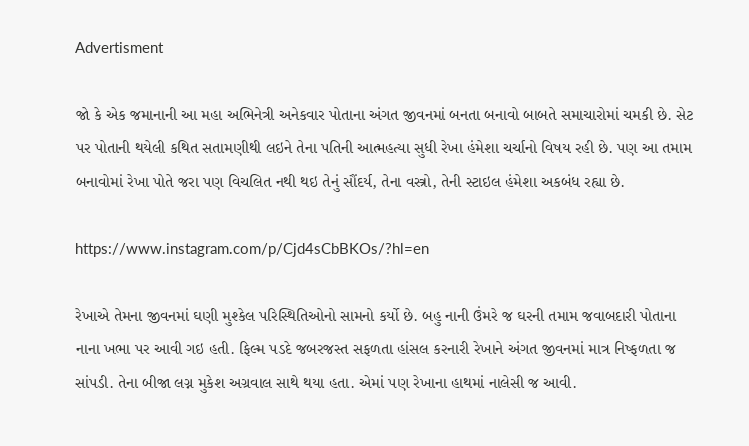Advertisment

જો કે એક જમાનાની આ મહા અભિનેત્રી અનેકવાર પોતાના અંગત જીવનમાં બનતા બનાવો બાબતે સમાચારોમાં ચમકી છે. સેટ પર પોતાની થયેલી કથિત સતામણીથી લઇને તેના પતિની આત્મહત્યા સુધી રેખા હંમેશા ચર્ચાનો વિષય રહી છે. પણ આ તમામ બનાવોમાં રેખા પોતે જરા પણ વિચલિત નથી થઇ તેનું સૌંદર્ય, તેના વસ્ત્રો, તેની સ્ટાઇલ હંમેશા અકબંધ રહ્યા છે.

https://www.instagram.com/p/Cjd4sCbBKOs/?hl=en

રેખાએ તેમના જીવનમાં ઘણી મુશ્કેલ પરિસ્થિતિઓનો સામનો કર્યો છે. બહુ નાની ઉંમરે જ ઘરની તમામ જવાબદારી પોતાના નાના ખભા પર આવી ગઇ હતી. ફિલ્મ પડદે જબરજસ્ત સફળતા હાંસલ કરનારી રેખાને અંગત જીવનમાં માત્ર નિષ્ફળતા જ સાંપડી. તેના બીજા લગ્ન મુકેશ અગ્રવાલ સાથે થયા હતા. એમાં પણ રેખાના હાથમાં નાલેસી જ આવી.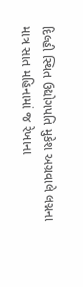દિલ્હી સ્થિત ઉદ્યોગપતિ મુકેશ અગ્રવાલે લગ્નના માત્ર સાત મહિનામાં જ રેખાના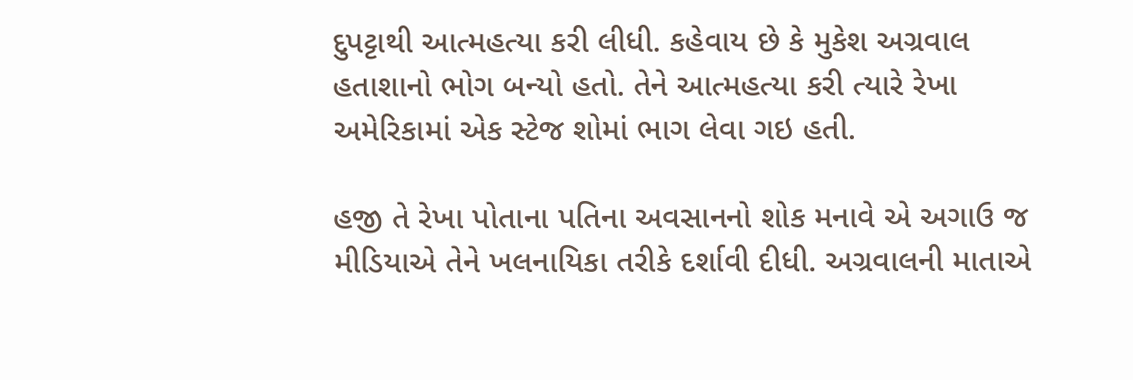દુપટ્ટાથી આત્મહત્યા કરી લીધી. કહેવાય છે કે મુકેશ અગ્રવાલ હતાશાનો ભોગ બન્યો હતો. તેને આત્મહત્યા કરી ત્યારે રેખા અમેરિકામાં એક સ્ટેજ શોમાં ભાગ લેવા ગઇ હતી.

હજી તે રેખા પોતાના પતિના અવસાનનો શોક મનાવે એ અગાઉ જ મીડિયાએ તેને ખલનાયિકા તરીકે દર્શાવી દીધી. અગ્રવાલની માતાએ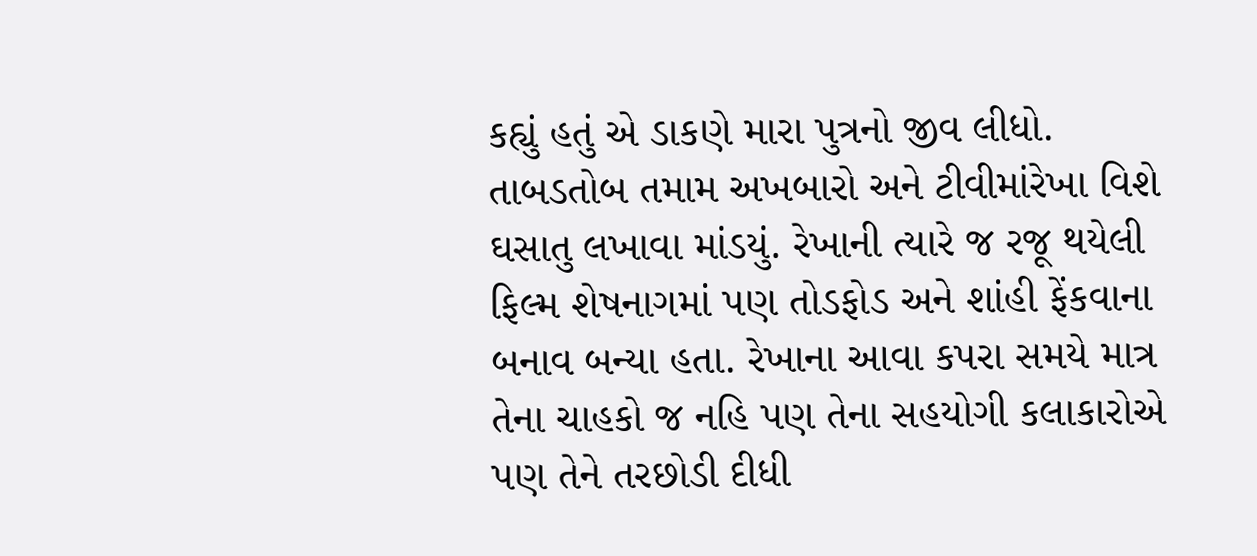કહ્યું હતું એ ડાકણે મારા પુત્રનો જીવ લીધો. તાબડતોબ તમામ અખબારો અને ટીવીમાંરેખા વિશે ઘસાતુ લખાવા માંડયું. રેખાની ત્યારે જ રજૂ થયેલી ફિલ્મ શેષનાગમાં પણ તોડફોડ અને શાંહી ફેંકવાના બનાવ બન્યા હતા. રેખાના આવા કપરા સમયે માત્ર તેના ચાહકો જ નહિ પણ તેના સહયોગી કલાકારોએ પણ તેને તરછોડી દીધી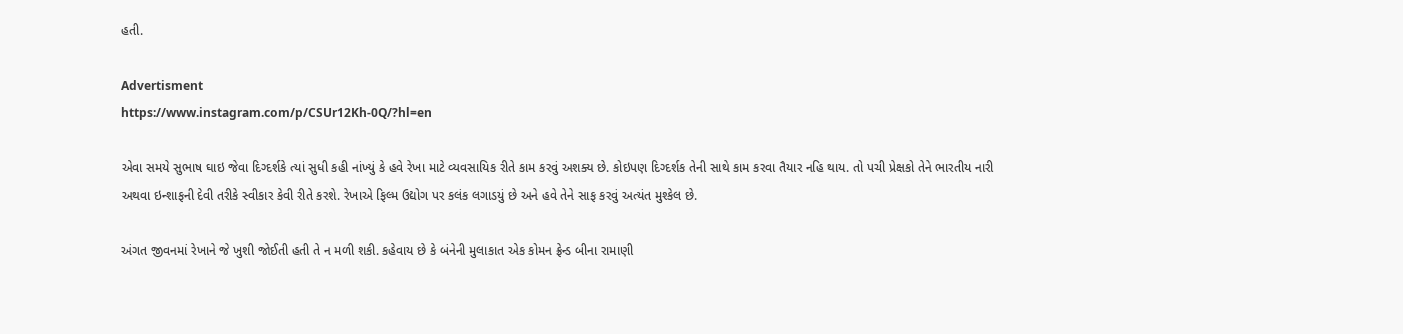હતી.

Advertisment
https://www.instagram.com/p/CSUr12Kh-0Q/?hl=en

એવા સમયે સુભાષ ઘાઇ જેવા દિગ્દર્શકે ત્યાં સુધી કહી નાંખ્યું કે હવે રેખા માટે વ્યવસાયિક રીતે કામ કરવું અશક્ય છે. કોઇપણ દિગ્દર્શક તેની સાથે કામ કરવા તૈયાર નહિ થાય. તો પચી પ્રેક્ષકો તેને ભારતીય નારી અથવા ઇન્શાફની દેવી તરીકે સ્વીકાર કેવી રીતે કરશે. રેખાએ ફિલ્મ ઉદ્યોગ પર કલંક લગાડયું છે અને હવે તેને સાફ કરવું અત્યંત મુશ્કેલ છે.

અંગત જીવનમાં રેખાને જે ખુશી જોઈતી હતી તે ન મળી શકી. કહેવાય છે કે બંનેની મુલાકાત એક કોમન ફ્રેન્ડ બીના રામાણી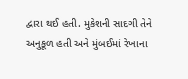દ્વારા થઈ હતી. મુકેશની સાદગી તેને અનુકૂળ હતી અને મુંબઈમાં રેખાના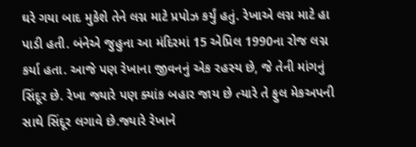ઘરે ગયા બાદ મુકેશે તેને લગ્ન માટે પ્રપોઝ કર્યું હતું. રેખાએ લગ્ન માટે હા પાડી હતી. બંનેએ જુહુના આ મંદિરમાં 15 એપ્રિલ 1990ના રોજ લગ્ન કર્યા હતા. આજે પણ રેખાના જીવનનું એક રહસ્ય છે, જે તેની માંગનું સિંદૂર છે. રેખા જ્યારે પણ ક્યાંક બહાર જાય છે ત્યારે તે ફુલ મેકઅપની સાથે સિંદૂર લગાવે છે.જ્યારે રેખાને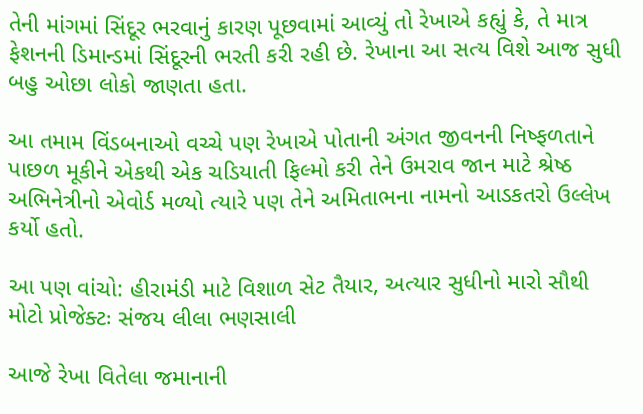તેની માંગમાં સિંદૂર ભરવાનું કારણ પૂછવામાં આવ્યું તો રેખાએ કહ્યું કે, તે માત્ર ફેશનની ડિમાન્ડમાં સિંદૂરની ભરતી કરી રહી છે. રેખાના આ સત્ય વિશે આજ સુધી બહુ ઓછા લોકો જાણતા હતા.

આ તમામ વિંડબનાઓ વચ્ચે પણ રેખાએ પોતાની અંગત જીવનની નિષ્ફળતાને પાછળ મૂકીને એકથી એક ચડિયાતી ફિલ્મો કરી તેને ઉમરાવ જાન માટે શ્રેષ્ઠ અભિનેત્રીનો એવોર્ડ મળ્યો ત્યારે પણ તેને અમિતાભના નામનો આડકતરો ઉલ્લેખ કર્યો હતો.

આ પણ વાંચો: હીરામંડી માટે વિશાળ સેટ તૈયાર, અત્યાર સુધીનો મારો સૌથી મોટો પ્રોજેક્ટઃ સંજય લીલા ભણસાલી

આજે રેખા વિતેલા જમાનાની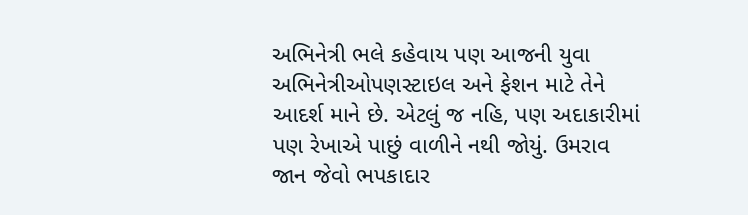અભિનેત્રી ભલે કહેવાય પણ આજની યુવા અભિનેત્રીઓપણસ્ટાઇલ અને ફેશન માટે તેને આદર્શ માને છે. એટલું જ નહિ, પણ અદાકારીમાં પણ રેખાએ પાછું વાળીને નથી જોયું. ઉમરાવ જાન જેવો ભપકાદાર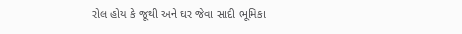રોલ હોય કે જૂથી અને ઘર જેવા સાદી ભૂમિકા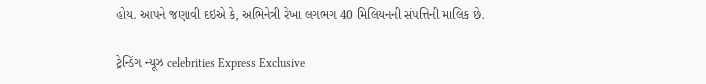હોય. આપને જણાવી દઇએ કે, અભિનેત્રી રેખા લગભગ 40 મિલિયનની સંપત્તિની માલિક છે.

ટ્રેન્ડિંગ ન્યૂઝ celebrities Express Exclusive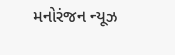મનોરંજન ન્યૂઝ